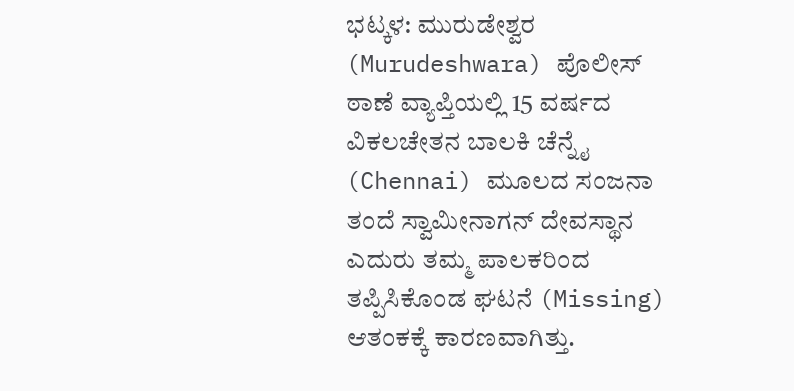ಭಟ್ಕಳ: ಮುರುಡೇಶ್ವರ (Murudeshwara) ಪೊಲೀಸ್ ಠಾಣೆ ವ್ಯಾಪ್ತಿಯಲ್ಲಿ 15 ವರ್ಷದ ವಿಕಲಚೇತನ ಬಾಲಕಿ ಚೆನ್ನೈ (Chennai) ಮೂಲದ ಸಂಜನಾ ತಂದೆ ಸ್ವಾಮೀನಾಗನ್ ದೇವಸ್ಥಾನ ಎದುರು ತಮ್ಮ ಪಾಲಕರಿಂದ ತಪ್ಪಿಸಿಕೊಂಡ ಘಟನೆ (Missing) ಆತಂಕಕ್ಕೆ ಕಾರಣವಾಗಿತ್ತು.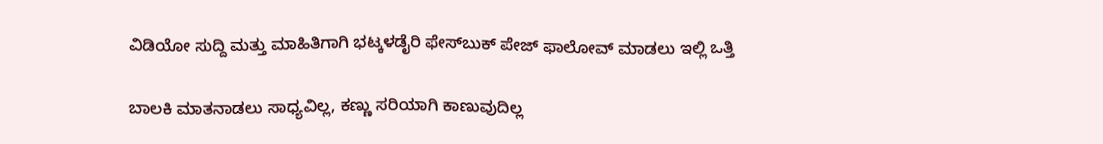ವಿಡಿಯೋ ಸುದ್ದಿ ಮತ್ತು ಮಾಹಿತಿಗಾಗಿ ಭಟ್ಕಳಡೈರಿ ಫೇಸ್‌ಬುಕ್‌ ಪೇಜ್ ಫಾಲೋವ್ ಮಾಡಲು ಇಲ್ಲಿ ಒತ್ತಿ

ಬಾಲಕಿ ಮಾತನಾಡಲು ಸಾಧ್ಯವಿಲ್ಲ, ಕಣ್ಣು ಸರಿಯಾಗಿ ಕಾಣುವುದಿಲ್ಲ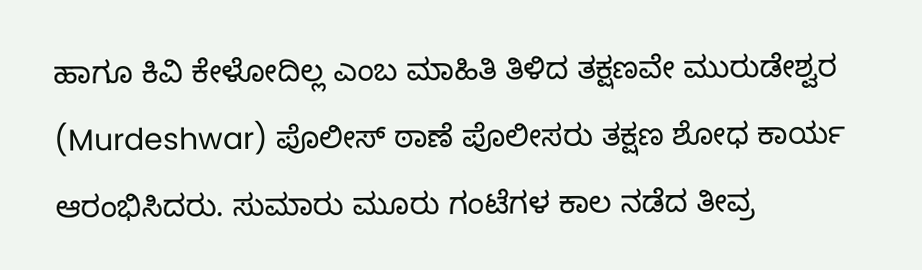ಹಾಗೂ ಕಿವಿ ಕೇಳೋದಿಲ್ಲ ಎಂಬ ಮಾಹಿತಿ ತಿಳಿದ ತಕ್ಷಣವೇ ಮುರುಡೇಶ್ವರ (Murdeshwar) ಪೊಲೀಸ್ ಠಾಣೆ ಪೊಲೀಸರು ತಕ್ಷಣ ಶೋಧ ಕಾರ್ಯ ಆರಂಭಿಸಿದರು. ಸುಮಾರು ಮೂರು ಗಂಟೆಗಳ ಕಾಲ ನಡೆದ ತೀವ್ರ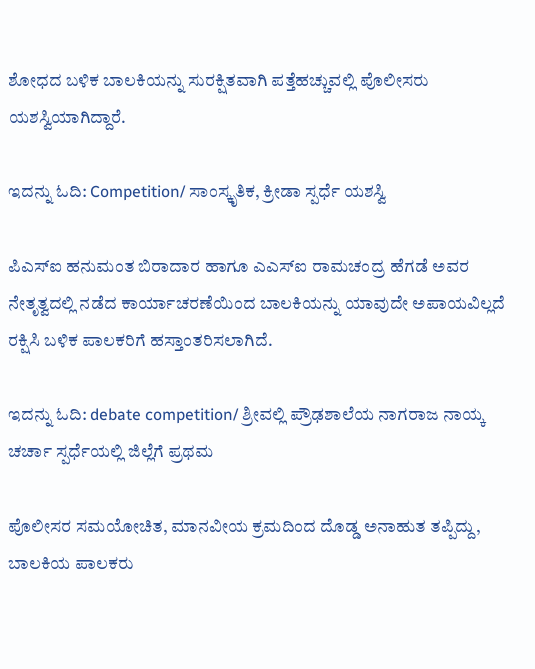ಶೋಧದ ಬಳಿಕ ಬಾಲಕಿಯನ್ನು ಸುರಕ್ಷಿತವಾಗಿ ಪತ್ತೆಹಚ್ಚುವಲ್ಲಿ ಪೊಲೀಸರು ಯಶಸ್ವಿಯಾಗಿದ್ದಾರೆ.

ಇದನ್ನು ಓದಿ: Competition/ ಸಾಂಸ್ಕೃತಿಕ, ಕ್ರೀಡಾ ಸ್ಪರ್ಧೆ ಯಶಸ್ವಿ

ಪಿಎಸ್ಐ ಹನುಮಂತ ಬಿರಾದಾರ ಹಾಗೂ ಎಎಸ್ಐ ರಾಮಚಂದ್ರ ಹೆಗಡೆ ಅವರ ನೇತೃತ್ವದಲ್ಲಿ ನಡೆದ ಕಾರ್ಯಾಚರಣೆಯಿಂದ ಬಾಲಕಿಯನ್ನು ಯಾವುದೇ ಅಪಾಯವಿಲ್ಲದೆ ರಕ್ಷಿಸಿ ಬಳಿಕ ಪಾಲಕರಿಗೆ ಹಸ್ತಾಂತರಿಸಲಾಗಿದೆ.

ಇದನ್ನು ಓದಿ: debate competition/ ಶ್ರೀವಲ್ಲಿ ಪ್ರೌಢಶಾಲೆಯ ನಾಗರಾಜ ನಾಯ್ಕ ಚರ್ಚಾ ಸ್ಪರ್ಧೆಯಲ್ಲಿ ಜಿಲ್ಲೆಗೆ ಪ್ರಥಮ

ಪೊಲೀಸರ ಸಮಯೋಚಿತ, ಮಾನವೀಯ ಕ್ರಮದಿಂದ ದೊಡ್ಡ ಅನಾಹುತ ತಪ್ಪಿದ್ದು, ಬಾಲಕಿಯ ಪಾಲಕರು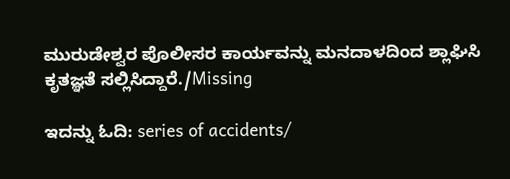ಮುರುಡೇಶ್ವರ ಪೊಲೀಸರ ಕಾರ್ಯವನ್ನು ಮನದಾಳದಿಂದ ಶ್ಲಾಘಿಸಿ ಕೃತಜ್ಞತೆ ಸಲ್ಲಿಸಿದ್ದಾರೆ./Missing

ಇದನ್ನು ಓದಿ: series of accidents/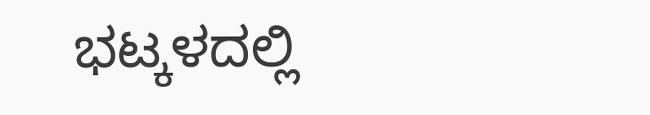ಭಟ್ಕಳದಲ್ಲಿ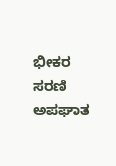ಭೀಕರ ಸರಣಿ ಅಪಘಾತ